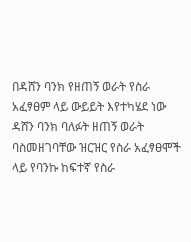በዳሸን ባንክ የዘጠኝ ወራት የስራ አፈፃፀም ላይ ውይይት እየተካሄደ ነው
ዳሸን ባንክ ባለፉት ዘጠኝ ወራት ባስመዘገባቸው ዝርዝር የስራ አፈፃፀሞች ላይ የባንኩ ከፍተኛ የስራ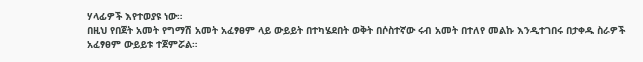ሃላፊዎች እየተወያዩ ነው።
በዚህ የበጀት አመት የግማሽ አመት አፈፃፀም ላይ ውይይት በተካሄደበት ወቅት በሶስተኛው ሩብ አመት በተለየ መልኩ እንዲተገበሩ በታቀዱ ስራዎች አፈፃፀም ውይይቱ ተጀምሯል።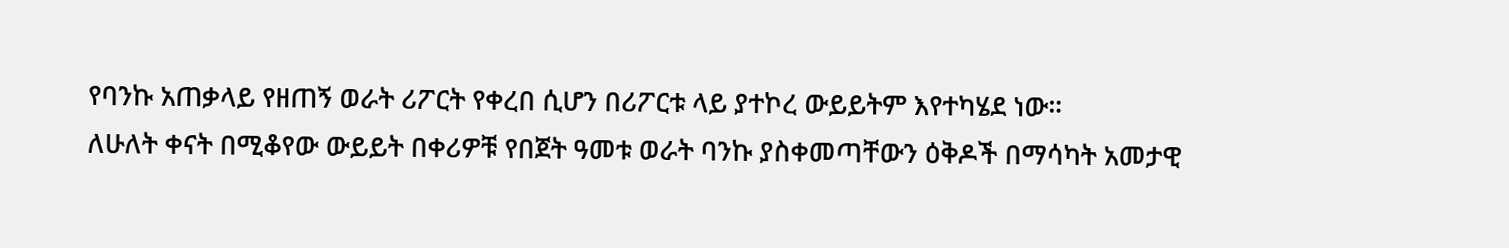የባንኩ አጠቃላይ የዘጠኝ ወራት ሪፖርት የቀረበ ሲሆን በሪፖርቱ ላይ ያተኮረ ውይይትም እየተካሄደ ነው።
ለሁለት ቀናት በሚቆየው ውይይት በቀሪዎቹ የበጀት ዓመቱ ወራት ባንኩ ያስቀመጣቸውን ዕቅዶች በማሳካት አመታዊ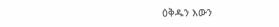ዕቅዱን እውን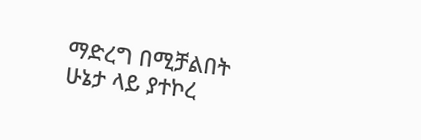ማድረግ በሚቻልበት ሁኔታ ላይ ያተኮረ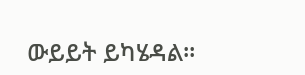ውይይት ይካሄዳል።